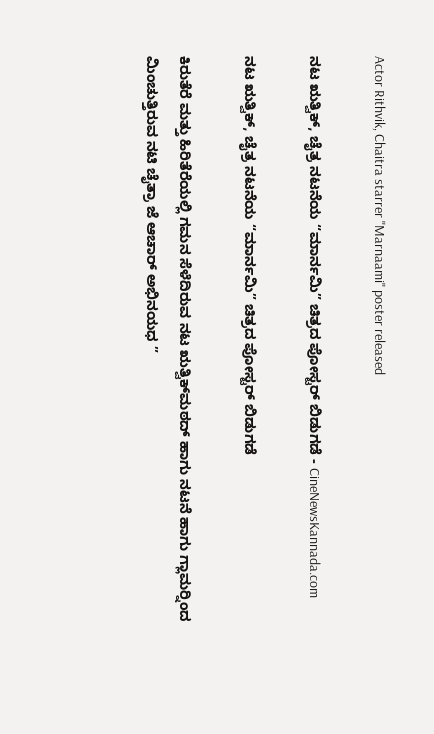Actor Rithvik, Chaitra starrer "Marnaami" poster released

ನಟ ಋತ್ವಿಕ್, ಚೈತ್ರ ನಟನೆಯ “ಮಾರ್ನಮಿ” ಚಿತ್ರದ ಪೋಸ್ಟರ್ ಬಿಡುಗಡೆ - CineNewsKannada.com

ನಟ ಋತ್ವಿಕ್, ಚೈತ್ರ ನಟನೆಯ “ಮಾರ್ನಮಿ” ಚಿತ್ರದ ಪೋಸ್ಟರ್ ಬಿಡುಗಡೆ

ಕಿರುತೆರೆ ಮತ್ತು ಹಿರಿತೆರೆಯಲ್ಲಿ ಗಮನ ಸೆಳೆದಿರುವ ನಟ ಋತ್ವಿಕ್‍ಮಠದ್ ಹಾಗು ನಟನೆ ಹಾಗು ಗ್ಲಾಮರ್‍ನಿಂದ ಮಿಂಚುತ್ತಿರುವ ನಟಿ ಚೈತ್ರಾ ಜೆ ಆಚಾರ್ ಅಭಿನಯಧ ”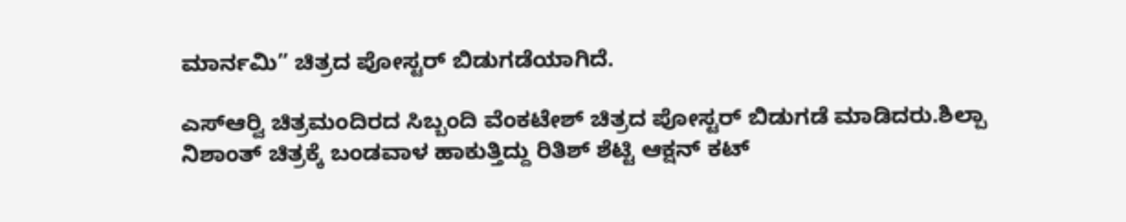ಮಾರ್ನಮಿ” ಚಿತ್ರದ ಪೋಸ್ಟರ್ ಬಿಡುಗಡೆಯಾಗಿದೆ.

ಎಸ್‍ಆರ್‍ವಿ ಚಿತ್ರಮಂದಿರದ ಸಿಬ್ಬಂದಿ ವೆಂಕಟೇಶ್ ಚಿತ್ರದ ಪೋಸ್ಟರ್ ಬಿಡುಗಡೆ ಮಾಡಿದರು.ಶಿಲ್ಪಾ ನಿಶಾಂತ್ ಚಿತ್ರಕ್ಕೆ ಬಂಡವಾಳ ಹಾಕುತ್ತಿದ್ದು ರಿತಿಶ್ ಶೆಟ್ಟಿ ಆಕ್ಷನ್ ಕಟ್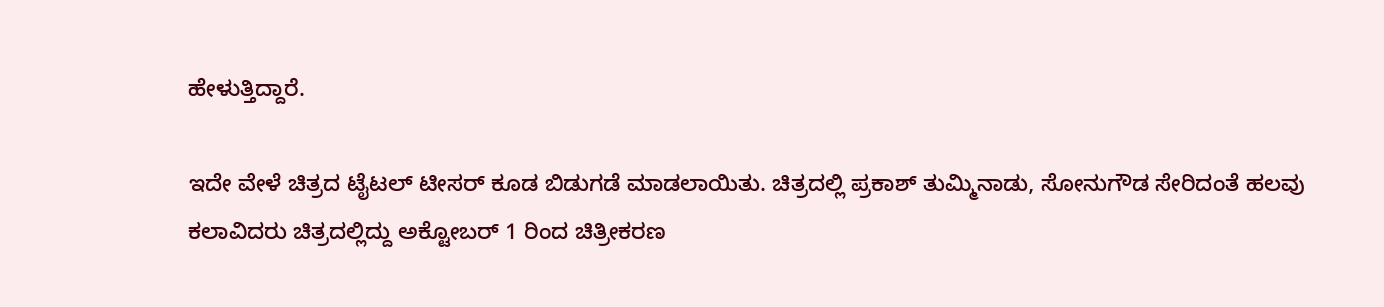ಹೇಳುತ್ತಿದ್ದಾರೆ.

ಇದೇ ವೇಳೆ ಚಿತ್ರದ ಟೈಟಲ್ ಟೀಸರ್ ಕೂಡ ಬಿಡುಗಡೆ ಮಾಡಲಾಯಿತು. ಚಿತ್ರದಲ್ಲಿ ಪ್ರಕಾಶ್ ತುಮ್ಮಿನಾಡು, ಸೋನುಗೌಡ ಸೇರಿದಂತೆ ಹಲವು ಕಲಾವಿದರು ಚಿತ್ರದಲ್ಲಿದ್ದು ಅಕ್ಟೋಬರ್ 1 ರಿಂದ ಚಿತ್ರೀಕರಣ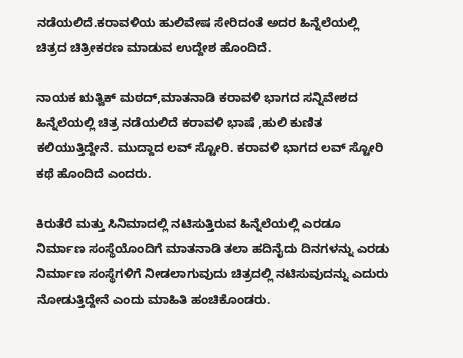ನಡೆಯಲಿದೆ.ಕರಾವಳಿಯ ಹುಲಿವೇಷ ಸೇರಿದಂತೆ ಅದರ ಹಿನ್ನೆಲೆಯಲ್ಲಿ ಚಿತ್ರದ ಚಿತ್ರೀಕರಣ ಮಾಡುವ ಉದ್ದೇಶ ಹೊಂದಿದೆ.

ನಾಯಕ ಋತ್ವಿಕ್ ಮಠದ್,ಮಾತನಾಡಿ ಕರಾವಳಿ ಭಾಗದ ಸನ್ನಿವೇಶದ ಹಿನ್ನೆಲೆಯಲ್ಲಿ ಚಿತ್ರ ನಡೆಯಲಿದೆ ಕರಾವಳಿ ಭಾಷೆ ,ಹುಲಿ ಕುಣಿತ ಕಲಿಯುತ್ತಿದ್ದೇನೆ. ಮುದ್ದಾದ ಲವ್ ಸ್ಟೋರಿ. ಕರಾವಳಿ ಭಾಗದ ಲವ್ ಸ್ಟೋರಿ ಕಥೆ ಹೊಂದಿದೆ ಎಂದರು.

ಕಿರುತೆರೆ ಮತ್ತು ಸಿನಿಮಾದಲ್ಲಿ ನಟಿಸುತ್ತಿರುವ ಹಿನ್ನೆಲೆಯಲ್ಲಿ ಎರಡೂ ನಿರ್ಮಾಣ ಸಂಸ್ಥೆಯೊಂದಿಗೆ ಮಾತನಾಡಿ ತಲಾ ಹದಿನೈದು ದಿನಗಳನ್ನು ಎರಡು ನಿರ್ಮಾಣ ಸಂಸ್ಥೆಗಳಿಗೆ ನೀಡಲಾಗುವುದು ಚಿತ್ರದಲ್ಲಿ ನಟಿಸುವುದನ್ನು ಎದುರು ನೋಡುತ್ತಿದ್ದೇನೆ ಎಂದು ಮಾಹಿತಿ ಹಂಚಿಕೊಂಡರು.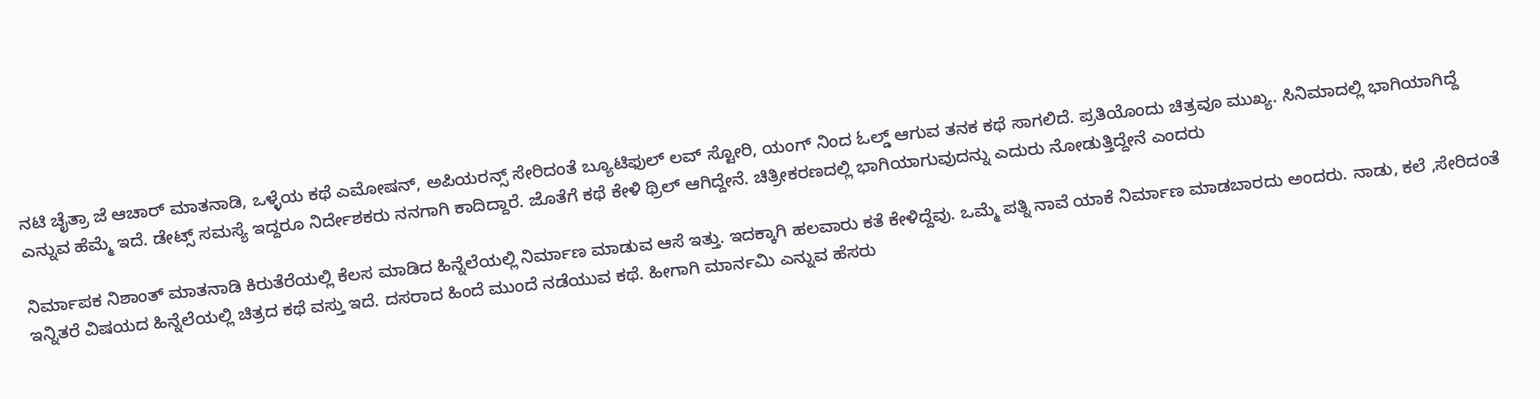ನಟಿ ಚೈತ್ರಾ ಜೆ ಆಚಾರ್ ಮಾತನಾಡಿ, ಒಳ್ಳೆಯ ಕಥೆ ಎಮೋಷನ್, ಅಪಿಯರನ್ಸ್ ಸೇರಿದಂತೆ ಬ್ಯೂಟಿಫುಲ್ ಲವ್ ಸ್ಟೋರಿ, ಯಂಗ್ ನಿಂದ ಓಲ್ಡ್ ಆಗುವ ತನಕ ಕಥೆ ಸಾಗಲಿದೆ. ಪ್ರತಿಯೊಂದು ಚಿತ್ರವೂ ಮುಖ್ಯ. ಸಿನಿಮಾದಲ್ಲಿ ಭಾಗಿಯಾಗಿದ್ದೆ ಎನ್ನುವ ಹೆಮ್ಮೆ ಇದೆ. ಡೇಟ್ಸ್ ಸಮಸ್ಯೆ ಇದ್ದರೂ ನಿರ್ದೇಶಕರು ನನಗಾಗಿ ಕಾದಿದ್ದಾರೆ. ಜೊತೆಗೆ ಕಥೆ ಕೇಳಿ ಥ್ರಿಲ್ ಆಗಿದ್ದೇನೆ. ಚಿತ್ರೀಕರಣದಲ್ಲಿ ಭಾಗಿಯಾಗುವುದನ್ನು ಎದುರು ನೋಡುತ್ತಿದ್ದೇನೆ ಎಂದರು

ನಿರ್ಮಾಪಕ ನಿಶಾಂತ್ ಮಾತನಾಡಿ ಕಿರುತೆರೆಯಲ್ಲಿ ಕೆಲಸ ಮಾಡಿದ ಹಿನ್ನೆಲೆಯಲ್ಲಿ ನಿರ್ಮಾಣ ಮಾಡುವ ಆಸೆ ಇತ್ತು. ಇದಕ್ಕಾಗಿ ಹಲವಾರು ಕತೆ ಕೇಳಿದ್ದೆವು. ಒಮ್ಮೆ ಪತ್ನಿ ನಾವೆ ಯಾಕೆ ನಿರ್ಮಾಣ ಮಾಡಬಾರದು ಅಂದರು. ನಾಡು, ಕಲೆ ,ಸೇರಿದಂತೆ ಇನ್ನಿತರೆ ವಿಷಯದ ಹಿನ್ನೆಲೆಯಲ್ಲಿ ಚಿತ್ರದ ಕಥೆ ವಸ್ತು ಇದೆ. ದಸರಾದ ಹಿಂದೆ ಮುಂದೆ ನಡೆಯುವ ಕಥೆ. ಹೀಗಾಗಿ ಮಾರ್ನಮಿ ಎನ್ನುವ ಹೆಸರು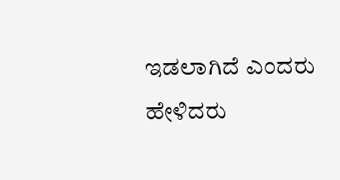ಇಡಲಾಗಿದೆ ಎಂದರು ಹೇಳಿದರು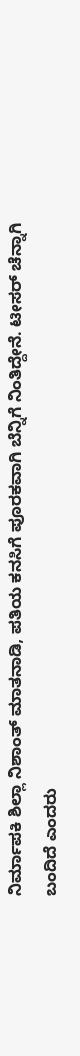ನಿರ್ಮಾಪಕಿ ಶಿಲ್ಲಾ ನಿಶಾಂತ್ ಮಾತನಾಡಿ, ಪತಿಯ ಕನಸಿಗೆ ಪೂರಕವಾಗಿ ಬೆನ್ನಿಗೆ ನಿಂತಿದ್ದೇನೆ. ಟೀಸರ್ ಚೆನ್ನಾಗಿ ಬಂದಿದೆ ಎಂದರು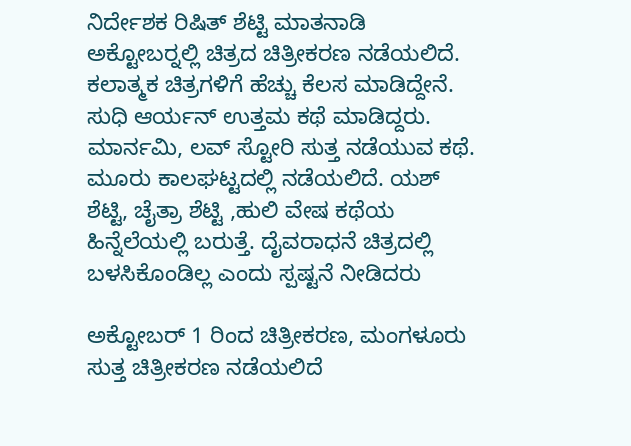ನಿರ್ದೇಶಕ ರಿಷಿತ್ ಶೆಟ್ಟಿ ಮಾತನಾಡಿ ಅಕ್ಟೋಬರ್‍ನಲ್ಲಿ ಚಿತ್ರದ ಚಿತ್ರೀಕರಣ ನಡೆಯಲಿದೆ. ಕಲಾತ್ಮಕ ಚಿತ್ರಗಳಿಗೆ ಹೆಚ್ಚು ಕೆಲಸ ಮಾಡಿದ್ದೇನೆ. ಸುಧಿ ಆರ್ಯನ್ ಉತ್ತಮ ಕಥೆ ಮಾಡಿದ್ದರು. ಮಾರ್ನಮಿ, ಲವ್ ಸ್ಟೋರಿ ಸುತ್ತ ನಡೆಯುವ ಕಥೆ. ಮೂರು ಕಾಲಘಟ್ಟದಲ್ಲಿ ನಡೆಯಲಿದೆ. ಯಶ್ ಶೆಟ್ಟಿ, ಚೈತ್ರಾ ಶೆಟ್ಟಿ ,ಹುಲಿ ವೇಷ ಕಥೆಯ ಹಿನ್ನೆಲೆಯಲ್ಲಿ ಬರುತ್ತೆ. ದೈವರಾಧನೆ ಚಿತ್ರದಲ್ಲಿ ಬಳಸಿಕೊಂಡಿಲ್ಲ ಎಂದು ಸ್ಪಷ್ಟನೆ ನೀಡಿದರು

ಅಕ್ಟೋಬರ್ 1 ರಿಂದ ಚಿತ್ರೀಕರಣ, ಮಂಗಳೂರು ಸುತ್ತ ಚಿತ್ರೀಕರಣ ನಡೆಯಲಿದೆ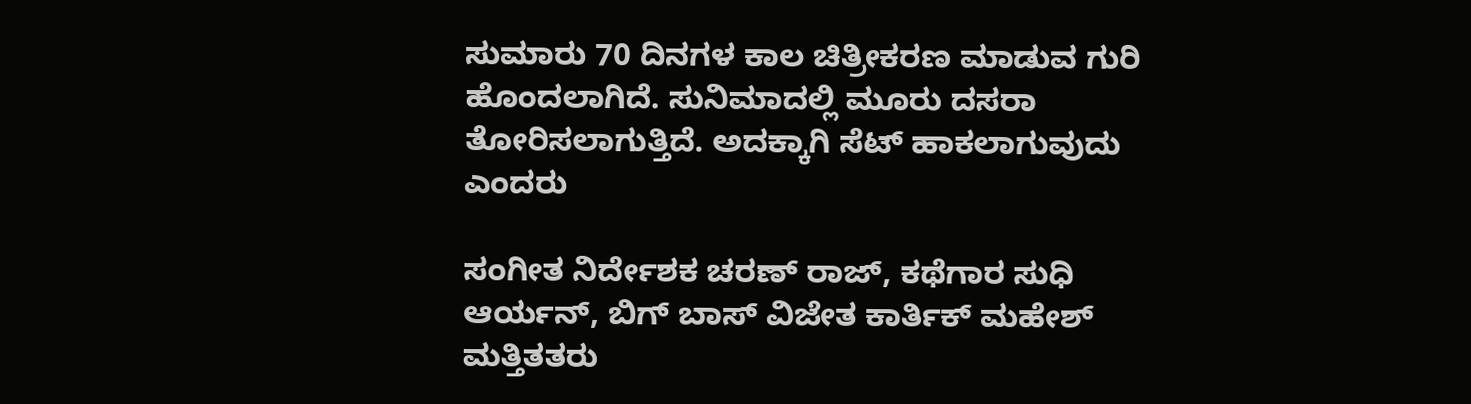ಸುಮಾರು 70 ದಿನಗಳ ಕಾಲ ಚಿತ್ರೀಕರಣ ಮಾಡುವ ಗುರಿ ಹೊಂದಲಾಗಿದೆ. ಸುನಿಮಾದಲ್ಲಿ ಮೂರು ದಸರಾ ತೋರಿಸಲಾಗುತ್ತಿದೆ. ಅದಕ್ಕಾಗಿ ಸೆಟ್ ಹಾಕಲಾಗುವುದು ಎಂದರು

ಸಂಗೀತ ನಿರ್ದೇಶಕ ಚರಣ್ ರಾಜ್, ಕಥೆಗಾರ ಸುಧಿ ಆರ್ಯನ್, ಬಿಗ್ ಬಾಸ್ ವಿಜೇತ ಕಾರ್ತಿಕ್ ಮಹೇಶ್ ಮತ್ತಿತತರು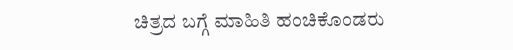ಚಿತ್ರದ ಬಗ್ಗೆ ಮಾಹಿತಿ ಹಂಚಿಕೊಂಡರು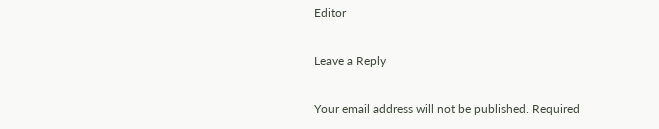Editor

Leave a Reply

Your email address will not be published. Required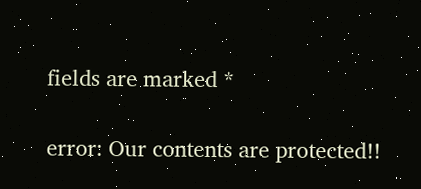fields are marked *

error: Our contents are protected!!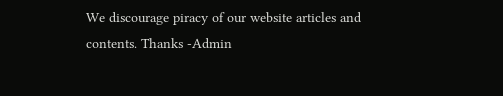We discourage piracy of our website articles and contents. Thanks -Admin